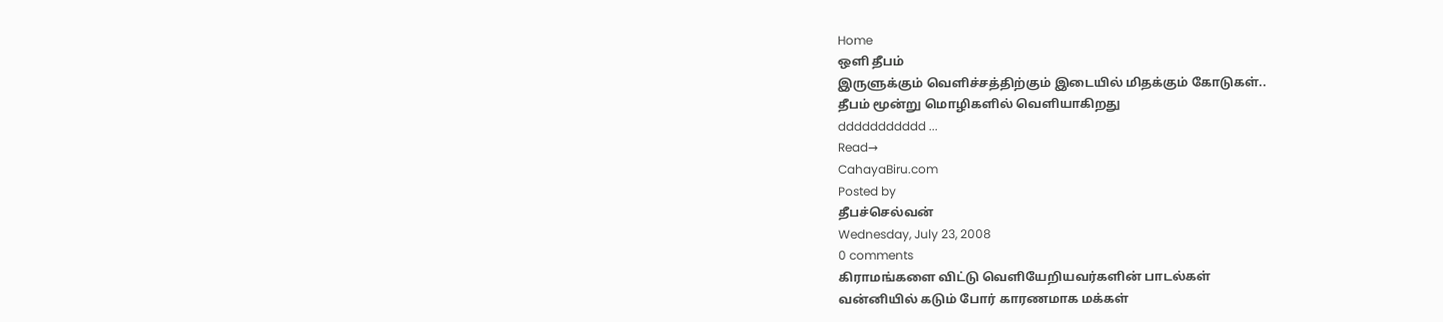Home
ஒளி தீபம்
இருளுக்கும் வெளிச்சத்திற்கும் இடையில் மிதக்கும் கோடுகள்..
தீபம் மூன்று மொழிகளில் வெளியாகிறது
ddddddddddd ...
Read→
CahayaBiru.com
Posted by
தீபச்செல்வன்
Wednesday, July 23, 2008
0 comments
கிராமங்களை விட்டு வெளியேறியவர்களின் பாடல்கள்
வன்னியில் கடும் போர் காரணமாக மக்கள்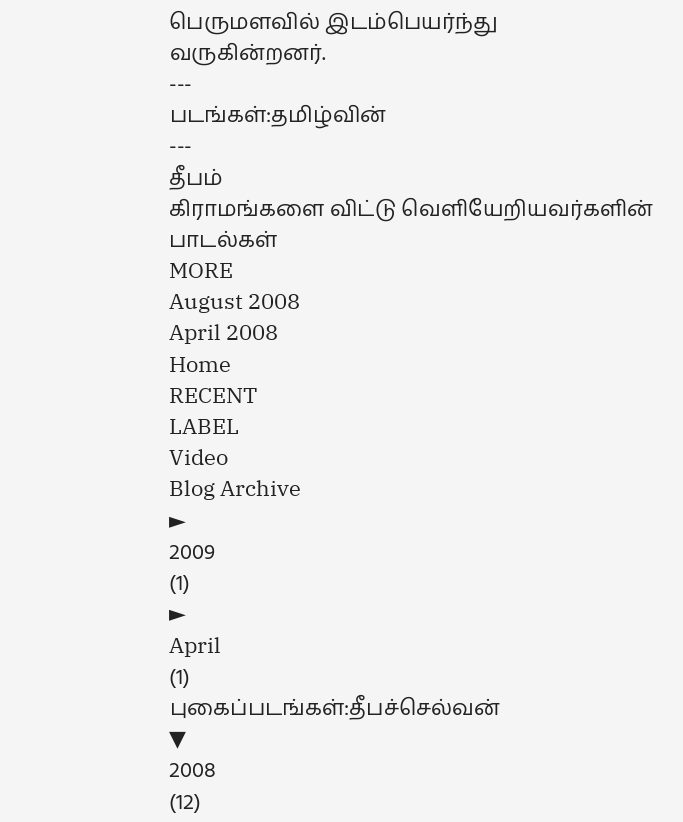பெருமளவில் இடம்பெயர்ந்து வருகின்றனர்.
---
படங்கள்:தமிழ்வின்
---
தீபம்
கிராமங்களை விட்டு வெளியேறியவர்களின் பாடல்கள்
MORE
August 2008
April 2008
Home
RECENT
LABEL
Video
Blog Archive
►
2009
(1)
►
April
(1)
புகைப்படங்கள்:தீபச்செல்வன்
▼
2008
(12)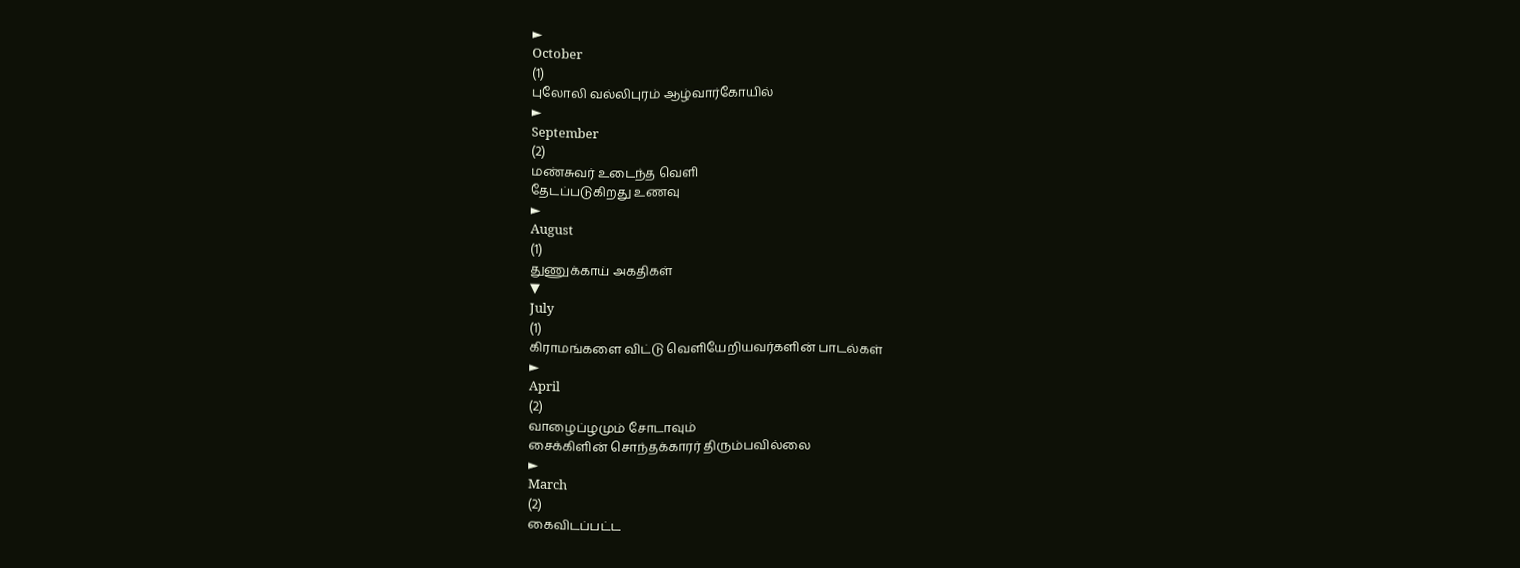►
October
(1)
புலோலி வல்லிபுரம் ஆழ்வார்கோயில்
►
September
(2)
மண்சுவர் உடைந்த வெளி
தேடப்படுகிறது உணவு
►
August
(1)
துணுக்காய் அகதிகள்
▼
July
(1)
கிராமங்களை விட்டு வெளியேறியவர்களின் பாடல்கள்
►
April
(2)
வாழைப்ழமும் சோடாவும்
சைக்கிளின் சொந்தக்காரர் திரும்பவில்லை
►
March
(2)
கைவிடப்பட்ட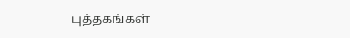புத்தகங்கள்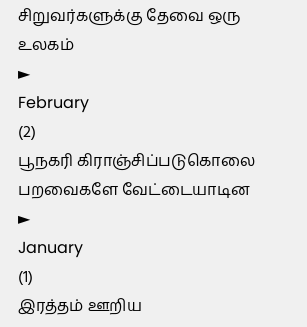சிறுவர்களுக்கு தேவை ஒரு உலகம்
►
February
(2)
பூநகரி கிராஞ்சிப்படுகொலை
பறவைகளே வேட்டையாடின
►
January
(1)
இரத்தம் ஊறிய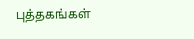புத்தகங்கள்